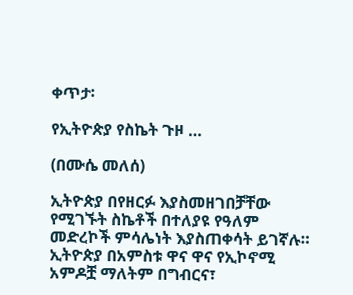ቀጥታ፡

የኢትዮጵያ የስኬት ጉዞ …

(በሙሴ መለሰ)

ኢትዮጵያ በየዘርፉ እያስመዘገበቻቸው የሚገኙት ስኬቶች በተለያዩ የዓለም መድረኮች ምሳሌነት እያስጠቀሳት ይገኛሉ። ኢትዮጵያ በአምስቱ ዋና ዋና የኢኮኖሚ አምዶቿ ማለትም በግብርና፣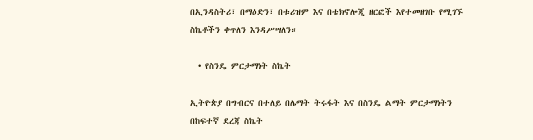በኢንዳስትሪ፣ በማዕድን፣ በቱሪዝም እና በቴክኖሎጂ ዘርፎች እየተመዘገቡ የሚገኙ ስኬቶችን ቀጥለን እንዳሥሣለን።

  • የስንዴ ምርታማነት ስኬት

ኢትዮጵያ በግብርና በተለይ በሌማት ትሩፋት እና በስንዴ ልማት ምርታማነትን በከፍተኛ ደረጃ ስኬት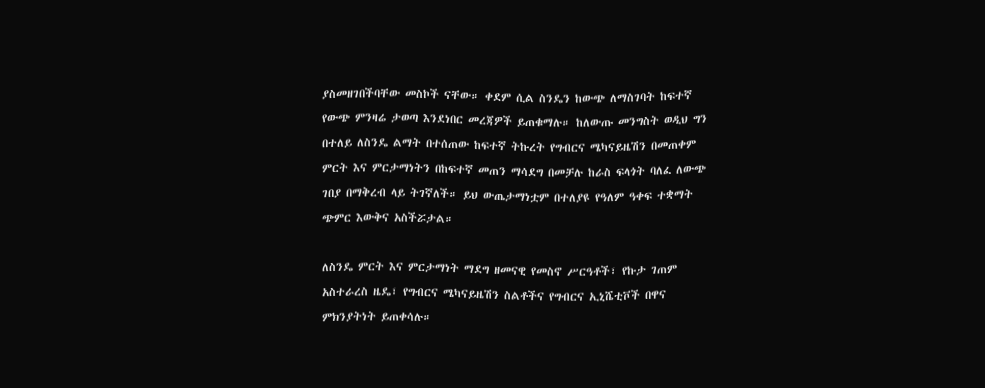ያስመዘገበችባቸው መስኮች ናቸው። ቀደም ሲል ስንዴን ከውጭ ለማስገባት ከፍተኛ የውጭ ምንዛሬ ታወጣ እንደነበር መረጃዎች ይጠቁማሉ። ከለውጡ መንግስት ወዲህ ግን በተለይ ለስንዴ ልማት በተሰጠው ከፍተኛ ትኩረት የግብርና ሜካናይዜሽን በመጠቀም ምርት እና ምርታማነትን በከፍተኛ መጠን ማሳደግ በመቻሉ ከራስ ፍላጎት ባለፈ ለውጭ ገበያ በማቅረብ ላይ ትገኛለች። ይህ ውጤታማነቷም በተለያዩ የዓለም ዓቀፍ ተቋማት ጭምር እውቅና አስችሯታል።

ለስንዴ ምርት እና ምርታማነት ማደግ ዘመናዊ የመስኖ ሥርዓቶች፣ የኩታ ገጠም አስተራረስ ዜዴ፣ የግብርና ሜካናይዜሽን ስልቶችና የግብርና ኢኒሼቲቮች በዋና ምክንያትነት ይጠቀሳሉ።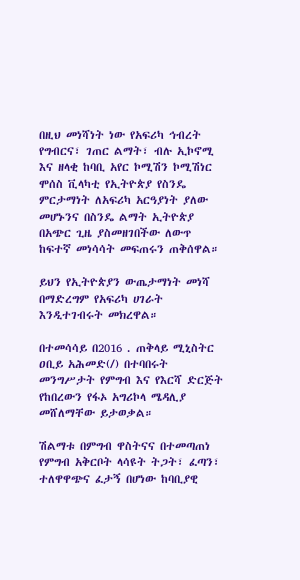በዚህ መነሻነት ነው የአፍሪካ ኅብረት የግብርና፣ ገጠር ልማት፣ ብሉ ኢኮኖሚ እና ዘላቂ ከባቢ አየር ኮሚሽን ኮሚሽነር ሞሰስ ቪላካቲ የኢትዮጵያ የስንዴ ምርታማነት ለአፍሪካ አርዓያነት ያለው መሆኑንና በስንዴ ልማት ኢትዮጵያ በአጭር ጊዜ ያስመዘገበችው ለውጥ ከፍተኛ መነሳሳት መፍጠሩን ጠቅሰዋል።

ይህን የኢትዮጵያን ውጤታማነት መነሻ በማድረግም የአፍሪካ ሀገራት እንዲተገብሩት መክረዋል።

በተመሳሳይ በ2016 . ጠቅላይ ሚኒስትር ዐቢይ አሕመድ(/) በተባበሩት መንግሥታት የምግብ እና የእርሻ ድርጅት የከበረውን የፋኦ አግሪኮላ ሜዳሊያ መሸለማቸው ይታወቃል።

ሽልማቱ በምግብ ዋስትናና በተመጣጠነ የምግብ አቅርቦት ላሳዩት ትጋት፣ ፈጣን፣ ተለዋዋጭና ፈታኝ በሆነው ከባቢያዊ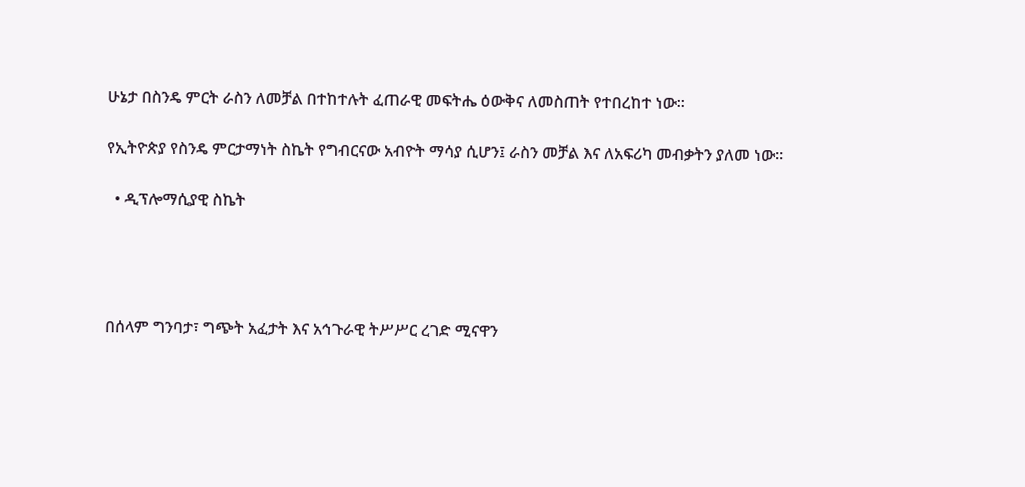ሁኔታ በስንዴ ምርት ራስን ለመቻል በተከተሉት ፈጠራዊ መፍትሔ ዕውቅና ለመስጠት የተበረከተ ነው።

የኢትዮጵያ የስንዴ ምርታማነት ስኬት የግብርናው አብዮት ማሳያ ሲሆን፤ ራስን መቻል እና ለአፍሪካ መብቃትን ያለመ ነው።

  • ዲፕሎማሲያዊ ስኬት




በሰላም ግንባታ፣ ግጭት አፈታት እና አኅጉራዊ ትሥሥር ረገድ ሚናዋን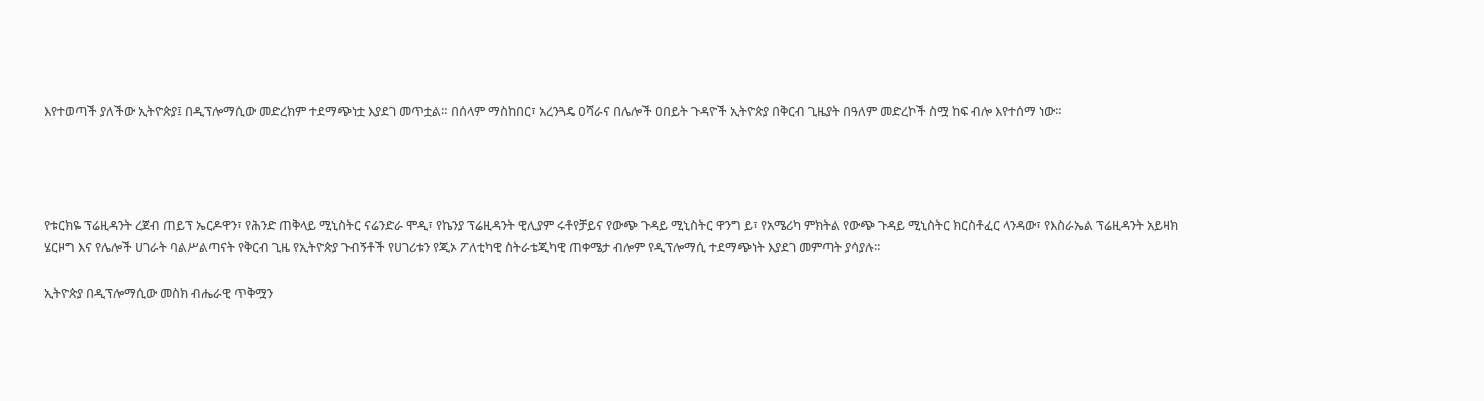እየተወጣች ያለችው ኢትዮጵያ፤ በዲፕሎማሲው መድረክም ተደማጭነቷ እያደገ መጥቷል። በሰላም ማስከበር፣ አረንጓዴ ዐሻራና በሌሎች ዐበይት ጉዳዮች ኢትዮጵያ በቅርብ ጊዜያት በዓለም መድረኮች ስሟ ከፍ ብሎ እየተሰማ ነው።




የቱርክዬ ፕሬዚዳንት ረጀብ ጠይፕ ኤርዶዋን፣ የሕንድ ጠቅላይ ሚኒስትር ናሬንድራ ሞዲ፣ የኬንያ ፕሬዚዳንት ዊሊያም ሩቶየቻይና የውጭ ጉዳይ ሚኒስትር ዋንግ ይ፣ የአሜሪካ ምክትል የውጭ ጉዳይ ሚኒስትር ክርስቶፈር ላንዳው፣ የእስራኤል ፕሬዚዳንት አይዛክ ሄርዞግ እና የሌሎች ሀገራት ባልሥልጣናት የቅርብ ጊዜ የኢትዮጵያ ጉብኝቶች የሀገሪቱን የጂኦ ፖለቲካዊ ስትራቴጂካዊ ጠቀሜታ ብሎም የዲፕሎማሲ ተደማጭነት እያደገ መምጣት ያሳያሉ።

ኢትዮጵያ በዲፕሎማሲው መስክ ብሔራዊ ጥቅሟን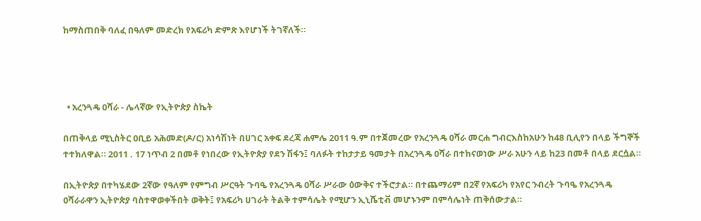ከማስጠበቅ ባለፈ በዓለም መድረክ የአፍሪካ ድምጽ እየሆነች ትገኛለች።




  • አረንጓዴ ዐሻራ - ሌላኛው የኢትዮጵያ ስኬት

በጠቅላይ ሚኒስትር ዐቢይ አሕመድ(ዶ/ር) አነሳሽነት በሀገር አቀፍ ደረጃ ሐምሌ 2011 ዓ.ም በተጀመረው የአረንጓዴ ዐሻራ መርሐ ግብርእስከአሁን ከ48 ቢሊየን በላይ ችግኞች ተተክለዋል። 2011 . 17 ነጥብ 2 በመቶ የነበረው የኢትዮጵያ የደን ሽፋን፤ ባለፉት ተከታታይ ዓመታት በአረንጓዴ ዐሻራ በተከናወነው ሥራ አሁን ላይ ከ23 በመቶ በላይ ደርሷል።

በኢትዮጵያ በተካሄደው 2ኛው የዓለም የምግብ ሥርዓት ጉባዔ የአረንጓዴ ዐሻራ ሥራው ዕውቅና ተችሮታል። በተጨማሪም በ2ኛ የአፍሪካ የአየር ንብረት ጉባዔ የአረንጓዴ ዐሻራራዋን ኢትዮጵያ ባስተዋወቀችበት ወቅት፤ የአፍሪካ ሀገራት ትልቅ ተምሳሌት የሚሆን ኢኒሼቲቭ መሆኑንም በምሳሌነት ጠቅሰውታል።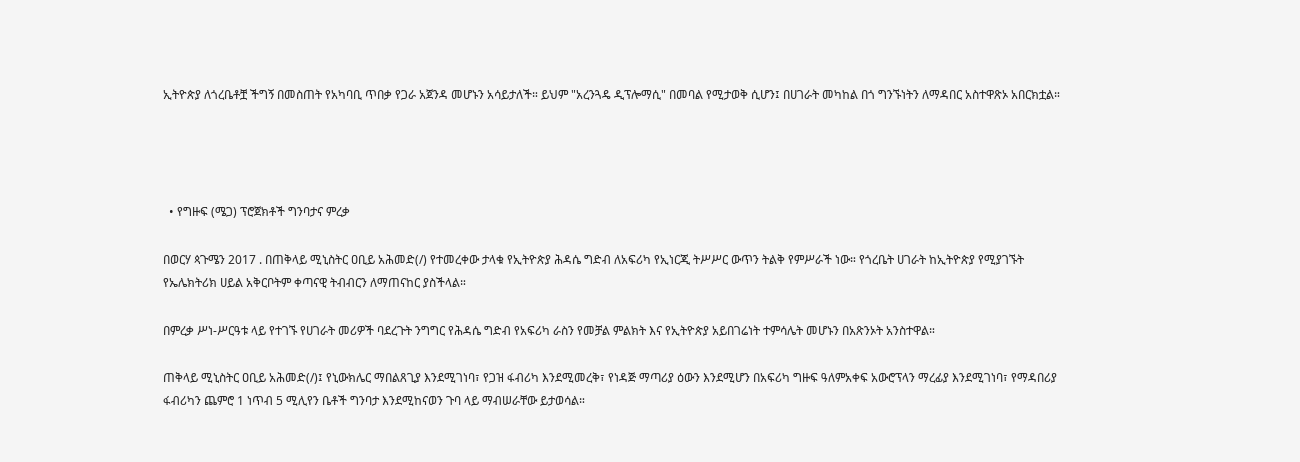ኢትዮጵያ ለጎረቤቶቿ ችግኝ በመስጠት የአካባቢ ጥበቃ የጋራ አጀንዳ መሆኑን አሳይታለች። ይህም "አረንጓዴ ዲፕሎማሲ" በመባል የሚታወቅ ሲሆን፤ በሀገራት መካከል በጎ ግንኙነትን ለማዳበር አስተዋጽኦ አበርክቷል።




  • የግዙፍ (ሜጋ) ፕሮጀክቶች ግንባታና ምረቃ

በወርሃ ጳጉሜን 2017 . በጠቅላይ ሚኒስትር ዐቢይ አሕመድ(/) የተመረቀው ታላቁ የኢትዮጵያ ሕዳሴ ግድብ ለአፍሪካ የኢነርጂ ትሥሥር ውጥን ትልቅ የምሥራች ነው። የጎረቤት ሀገራት ከኢትዮጵያ የሚያገኙት የኤሌክትሪክ ሀይል አቅርቦትም ቀጣናዊ ትብብርን ለማጠናከር ያስችላል።

በምረቃ ሥነ-ሥርዓቱ ላይ የተገኙ የሀገራት መሪዎች ባደረጉት ንግግር የሕዳሴ ግድብ የአፍሪካ ራስን የመቻል ምልክት እና የኢትዮጵያ አይበገሬነት ተምሳሌት መሆኑን በአጽንኦት አንስተዋል።

ጠቅላይ ሚኒስትር ዐቢይ አሕመድ(/)፤ የኒውክሌር ማበልጸጊያ እንደሚገነባ፣ የጋዝ ፋብሪካ እንደሚመረቅ፣ የነዳጅ ማጣሪያ ዕውን እንደሚሆን በአፍሪካ ግዙፍ ዓለምአቀፍ አውሮፕላን ማረፊያ እንደሚገነባ፣ የማዳበሪያ ፋብሪካን ጨምሮ 1 ነጥብ 5 ሚሊየን ቤቶች ግንባታ እንደሚከናወን ጉባ ላይ ማብሠራቸው ይታወሳል።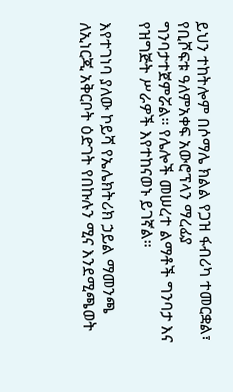ይህን ተከትሎም በሶማሌ ክልል የጋዝ ፋብሪካ ተመርቋል፣ የቢሾፍቱ ዓለምአቀፍ አውሮፕላን ማረፊያ ግንባታተጀምሯል። የሌሎች መሠረተ ልማቶች ግንባታ እና የዝግጅት ሥራዎች እየተከናወኑ ይገኛል።

እየተገነባ ያለው ኮይሻ የኤሌክትሪክ ኃይል ማመንጫ ለኢነርጂ አቅርቦት ዕድገት የበኩሉን ሚና እንደሚጫወት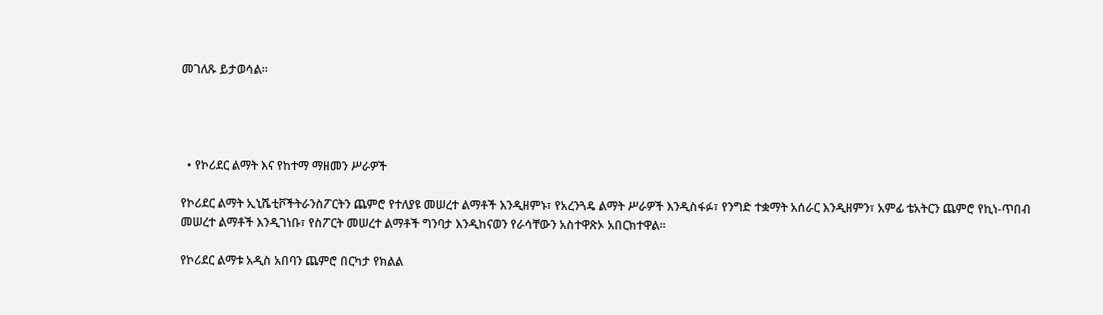መገለጹ ይታወሳል።




  • የኮሪደር ልማት እና የከተማ ማዘመን ሥራዎች

የኮሪደር ልማት ኢኒሼቲቮችትራንስፖርትን ጨምሮ የተለያዩ መሠረተ ልማቶች እንዲዘምኑ፣ የአረንጓዴ ልማት ሥራዎች እንዲስፋፉ፣ የንግድ ተቋማት አሰራር እንዲዘምን፣ አምፊ ቴአትርን ጨምሮ የኪነ-ጥበብ መሠረተ ልማቶች እንዲገነቡ፣ የስፖርት መሠረተ ልማቶች ግንባታ እንዲከናወን የራሳቸውን አስተዋጽኦ አበርክተዋል።

የኮሪደር ልማቱ አዲስ አበባን ጨምሮ በርካታ የክልል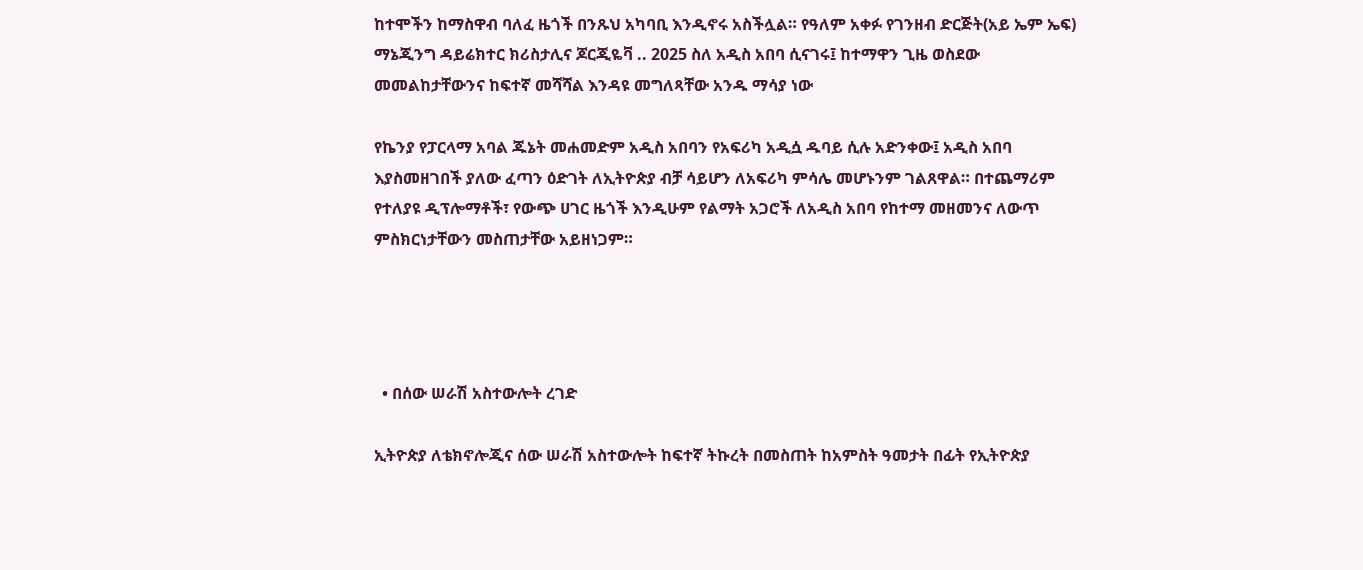ከተሞችን ከማስዋብ ባለፈ ዜጎች በንጹህ አካባቢ እንዲኖሩ አስችሏል። የዓለም አቀፉ የገንዘብ ድርጅት(አይ ኤም ኤፍ) ማኔጂንግ ዳይሬክተር ክሪስታሊና ጆርጂዬቫ .. 2025 ስለ አዲስ አበባ ሲናገሩ፤ ከተማዋን ጊዜ ወስደው መመልከታቸውንና ከፍተኛ መሻሻል እንዳዩ መግለጻቸው አንዱ ማሳያ ነው

የኬንያ የፓርላማ አባል ጁኔት መሐመድም አዲስ አበባን የአፍሪካ አዲሷ ዱባይ ሲሉ አድንቀው፤ አዲስ አበባ እያስመዘገበች ያለው ፈጣን ዕድገት ለኢትዮጵያ ብቻ ሳይሆን ለአፍሪካ ምሳሌ መሆኑንም ገልጸዋል። በተጨማሪም የተለያዩ ዲፕሎማቶች፣ የውጭ ሀገር ዜጎች እንዲሁም የልማት አጋሮች ለአዲስ አበባ የከተማ መዘመንና ለውጥ ምስክርነታቸውን መስጠታቸው አይዘነጋም።




  • በሰው ሠራሽ አስተውሎት ረገድ

ኢትዮጵያ ለቴክኖሎጂና ሰው ሠራሽ አስተውሎት ከፍተኛ ትኩረት በመስጠት ከአምስት ዓመታት በፊት የኢትዮጵያ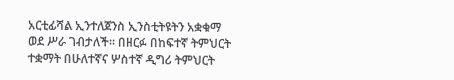አርቲፊሻል ኢንተለጀንስ ኢንስቲትዩትን አቋቁማ ወደ ሥራ ገብታለች። በዘርፉ በከፍተኛ ትምህርት ተቋማት በሁለተኛና ሦስተኛ ዲግሪ ትምህርት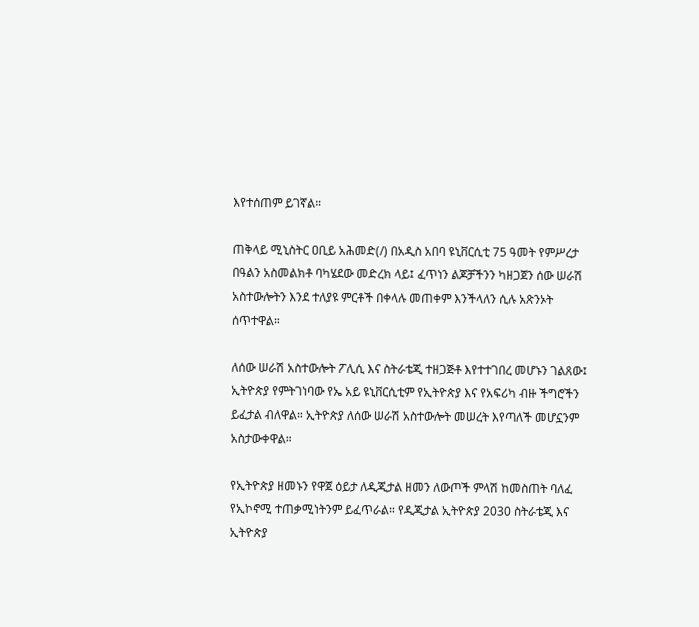እየተሰጠም ይገኛል።

ጠቅላይ ሚኒስትር ዐቢይ አሕመድ(/) በአዲስ አበባ ዩኒቨርሲቲ 75 ዓመት የምሥረታ በዓልን አስመልክቶ ባካሄደው መድረክ ላይ፤ ፈጥነን ልጆቻችንን ካዘጋጀን ሰው ሠራሽ አስተውሎትን እንደ ተለያዩ ምርቶች በቀላሉ መጠቀም እንችላለን ሲሉ አጽንኦት ሰጥተዋል።

ለሰው ሠራሽ አስተውሎት ፖሊሲ እና ስትራቴጂ ተዘጋጅቶ እየተተገበረ መሆኑን ገልጸው፤ ኢትዮጵያ የምትገነባው የኤ አይ ዩኒቨርሲቲም የኢትዮጵያ እና የአፍሪካ ብዙ ችግሮችን ይፈታል ብለዋል። ኢትዮጵያ ለሰው ሠራሽ አስተውሎት መሠረት እየጣለች መሆኗንም አስታውቀዋል።

የኢትዮጵያ ዘመኑን የዋጀ ዕይታ ለዲጂታል ዘመን ለውጦች ምላሽ ከመስጠት ባለፈ የኢኮኖሚ ተጠቃሚነትንም ይፈጥራል። የዲጂታል ኢትዮጵያ 2030 ስትራቴጂ እና ኢትዮጵያ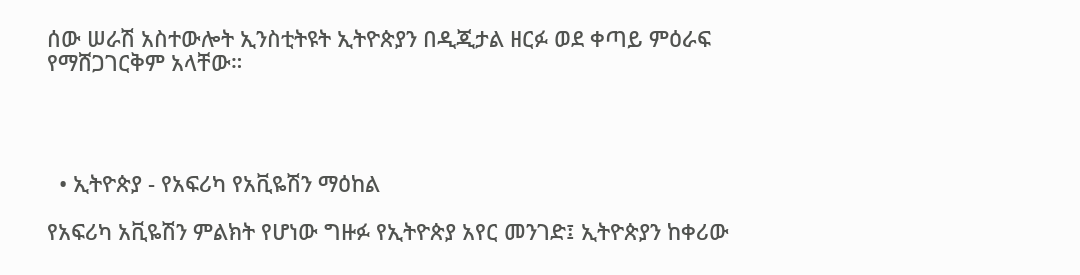ሰው ሠራሽ አስተውሎት ኢንስቲትዩት ኢትዮጵያን በዲጂታል ዘርፉ ወደ ቀጣይ ምዕራፍ የማሸጋገርቅም አላቸው።




  • ኢትዮጵያ - የአፍሪካ የአቪዬሽን ማዕከል

የአፍሪካ አቪዬሽን ምልክት የሆነው ግዙፉ የኢትዮጵያ አየር መንገድ፤ ኢትዮጵያን ከቀሪው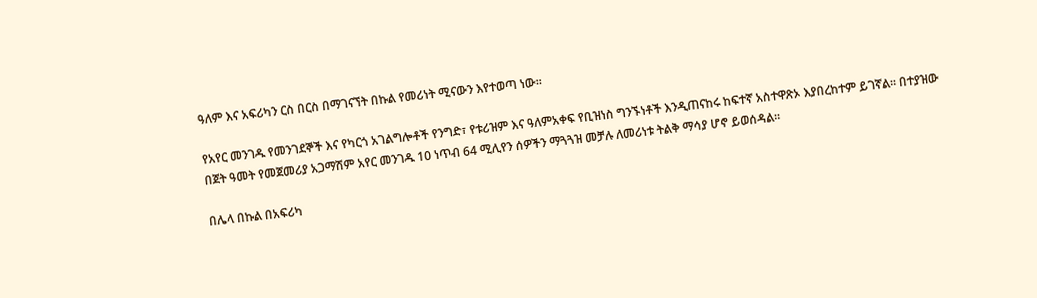ዓለም እና አፍሪካን ርስ በርስ በማገናኘት በኩል የመሪነት ሚናውን እየተወጣ ነው።

የአየር መንገዱ የመንገደኞች እና የካርጎ አገልግሎቶች የንግድ፣ የቱሪዝም እና ዓለምአቀፍ የቢዝነስ ግንኙነቶች እንዲጠናከሩ ከፍተኛ አስተዋጽኦ እያበረከተም ይገኛል። በተያዝው በጀት ዓመት የመጀመሪያ አጋማሽም አየር መንገዱ 10 ነጥብ 64 ሚሊየን ሰዎችን ማጓጓዝ መቻሉ ለመሪነቱ ትልቅ ማሳያ ሆኖ ይወሰዳል።

በሌላ በኩል በአፍሪካ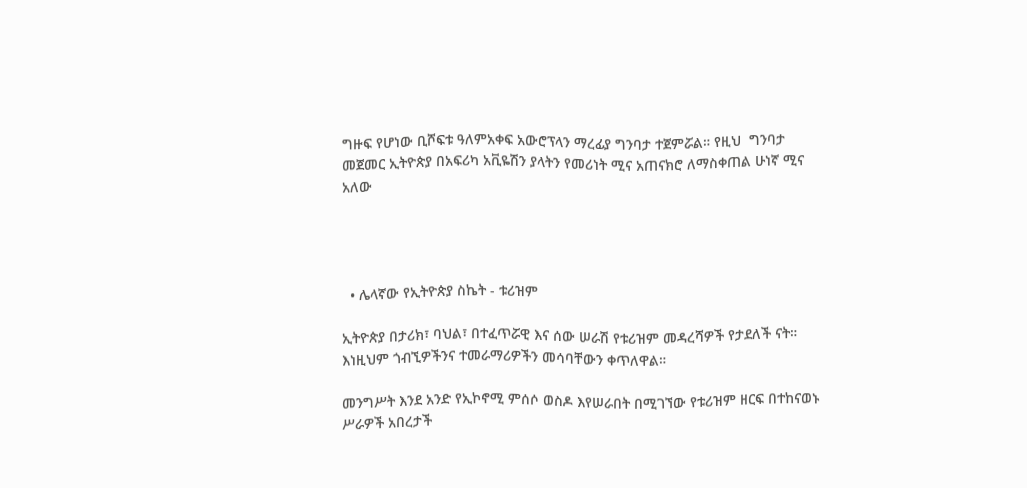ግዙፍ የሆነው ቢሾፍቱ ዓለምአቀፍ አውሮፕላን ማረፊያ ግንባታ ተጀምሯል። የዚህ  ግንባታ መጀመር ኢትዮጵያ በአፍሪካ አቪዬሽን ያላትን የመሪነት ሚና አጠናክሮ ለማስቀጠል ሁነኛ ሚና አለው




  • ሌላኛው የኢትዮጵያ ስኬት - ቱሪዝም

ኢትዮጵያ በታሪክ፣ ባህል፣ በተፈጥሯዊ እና ሰው ሠራሽ የቱሪዝም መዳረሻዎች የታደለች ናት። እነዚህም ጎብኚዎችንና ተመራማሪዎችን መሳባቸውን ቀጥለዋል።

መንግሥት እንደ አንድ የኢኮኖሚ ምሰሶ ወስዶ እየሠራበት በሚገኘው የቱሪዝም ዘርፍ በተከናወኑ ሥራዎች አበረታች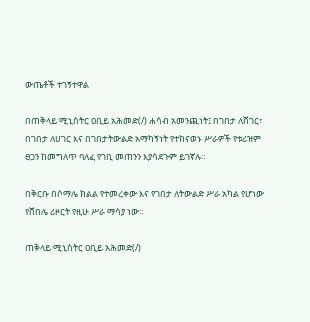ውጤቶች ተገኝተዋል

በጠቅላይ ሚኒስትር ዐቢይ አሕመድ(/) ሐሳብ አመንጪነት፤ በገበታ ለሸገር፣ በገበታ ለሀገር እና በገበታትውልድ አማካኝነት የተከናወኑ ሥራዎች የቱሪዝም ፀጋን ከመግለጥ ባለፈ የገቢ መጠንን እያሳደጉም ይገኛሉ።

በቅርቡ በሶማሌ ክልል የተመረቀው እና የገበታ ለትውልድ ሥራ አካል የሆነው የሸበሌ ሪዞርት የዚሁ ሥራ ማሳያ ነው።

ጠቅላይ ሚኒስትር ዐቢይ አሕመድ(/)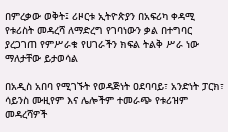በምረቃው ወቅት፤ ሪዞርቱ ኢትዮጵያን በአፍሪካ ቀዳሚ የቱሪስት መዳረሻ ለማድረግ የገባነውን ቃል በተግባር ያረጋገጠ የምሥራቁ የሀገራችን ክፍል ትልቅ ሥራ ነው ማለታቸው ይታወሳል

በአዲስ አበባ የሚገኙት የወዳጅነት ዐደባባይ፣ አንድነት ፓርክ፣ ሳይንስ ሙዚየም እና ሌሎችም ተመራጭ የቱሪዝም መዳረሻዎች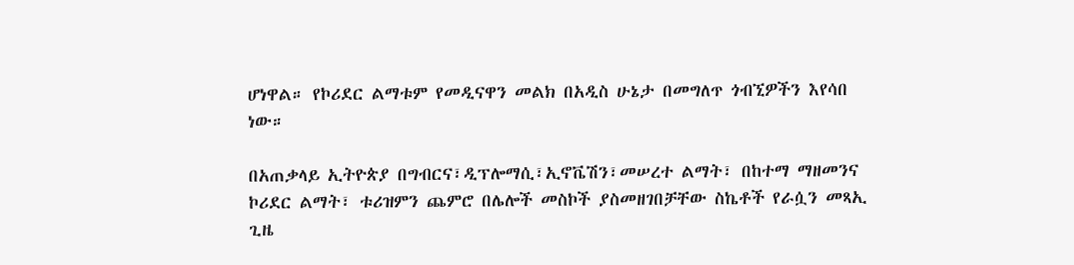ሆነዋል። የኮሪደር ልማቱም የመዲናዋን መልክ በአዲስ ሁኔታ በመግለጥ ጎብኚዎችን እየሳበ ነው።

በአጠቃላይ ኢትዮጵያ በግብርና፣ዲፕሎማሲ፣ኢኖቬሽን፣መሠረተ ልማት፣ በከተማ ማዘመንና ኮሪደር ልማት፣ ቱሪዝምን ጨምሮ በሌሎች መስኮች ያስመዘገበቻቸው ስኬቶች የራሷን መጻኢ ጊዜ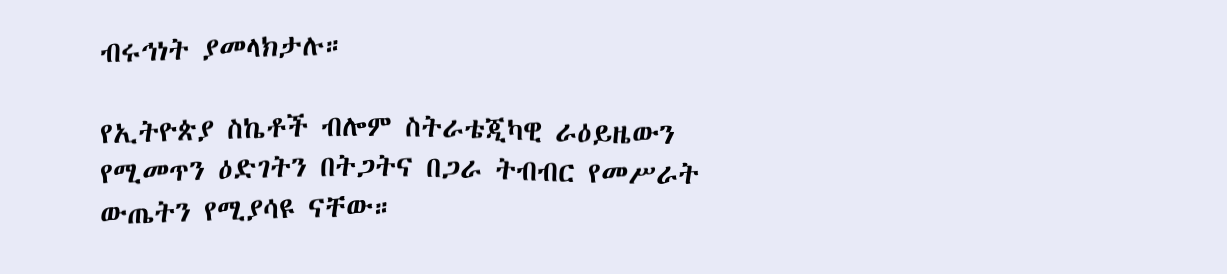ብሩኅነት ያመላክታሉ።

የኢትዮጵያ ስኬቶች ብሎም ስትራቴጂካዊ ራዕይዜውን የሚመጥን ዕድገትን በትጋትና በጋራ ትብብር የመሥራት ውጤትን የሚያሳዩ ናቸው።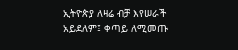ኢትዮጵያ ለዛሬ ብቻ እየሠራች አይደለም፤ ቀጣይ ለሚመጡ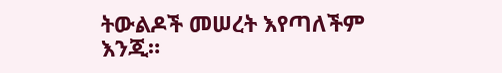ትውልዶች መሠረት እየጣለችም እንጂ።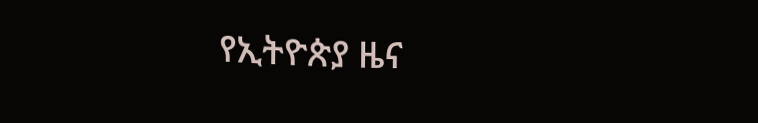የኢትዮጵያ ዜና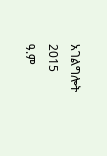አገልግሎት
2015
ዓ.ም